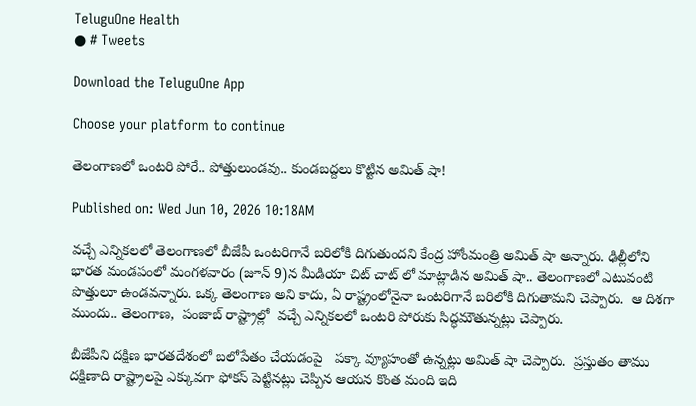TeluguOne Health
● # Tweets

Download the TeluguOne App

Choose your platform to continue

తెలంగాణలో ఒంటరి పోరే.. పోత్తులుండవు.. కుండబద్దలు కొట్టిన అమిత్ షా!

Published on: Wed Jun 10, 2026 10:18AM

వచ్చే ఎన్నికలలో తెలంగాణలో బీజేపీ ఒంటరిగానే బరిలోకి దిగుతుందని కేంద్ర హోంమంత్రి అమిత్ షా అన్నారు. ఢిల్లీలోని భారత మండపంలో మంగళవారం (జూన్ 9)న మీడియా చిట్ చాట్ లో మాట్లాడిన అమిత్ షా.. తెలంగాణలో ఎటువంటి పొత్తులూ ఉండవన్నారు. ఒక్క తెలంగాణ అని కాదు, ఏ రాష్ట్రంలోనైనా ఒంటరిగానే బరిలోకి దిగుతామని చెప్పారు.  ఆ దిశగా ముందు.. తెలంగాణ,  పంజాబ్ రాష్ట్రాల్లో  వచ్చే ఎన్నికలలో ఒంటరి పోరుకు సిద్ధమౌతున్నట్లు చెప్పారు.

బీజేపీని దక్షిణ భారతదేశంలో బలోపేతం చేయడంపై   పక్కా వ్యూహంతో ఉన్నట్లు అమిత్ షా చెప్పారు.  ప్రస్తుతం తాము దక్షిణాది రాష్ట్రాలపై ఎక్కువగా ఫోకస్ పెట్టినట్లు చెప్పిన ఆయన కొంత మంది ఇది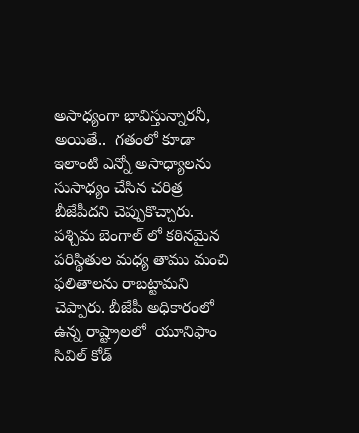అసాధ్యంగా భావిస్తున్నారనీ, అయితే..  గతంలో కూడా ఇలాంటి ఎన్నో అసాధ్యాలను సుసాధ్యం చేసిన చరిత్ర బీజేపీదని చెప్పుకొచ్చారు.  పశ్చిమ బెంగాల్ లో కఠినమైన పరిస్థితుల మధ్య తాము మంచి ఫలితాలను రాబట్టామని చెప్పారు. బీజేపీ అధికారంలో ఉన్న రాష్ట్రాలలో  యూనిఫాం సివిల్ కోడ్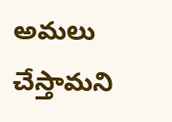అమలు చేస్తామని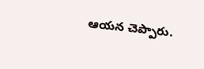ఆయన చెప్పారు.